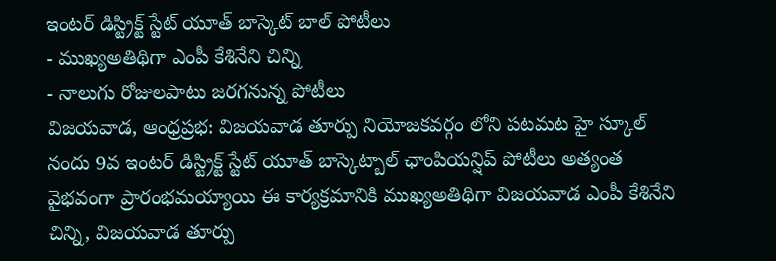ఇంటర్ డిస్ట్రిక్ట్ స్టేట్ యూత్ బాస్కెట్ బాల్ పోటీలు
- ముఖ్యఅతిథిగా ఎంపీ కేశినేని చిన్ని
- నాలుగు రోజులపాటు జరగనున్న పోటీలు
విజయవాడ, ఆంధ్రప్రభ: విజయవాడ తూర్పు నియోజకవర్గం లోని పటమట హై స్కూల్ నందు 9వ ఇంటర్ డిస్ట్రిక్ట్ స్టేట్ యూత్ బాస్కెట్బాల్ ఛాంపియన్షిప్ పోటీలు అత్యంత వైభవంగా ప్రారంభమయ్యాయి ఈ కార్యక్రమానికి ముఖ్యఅతిథిగా విజయవాడ ఎంపీ కేశినేని చిన్ని, విజయవాడ తూర్పు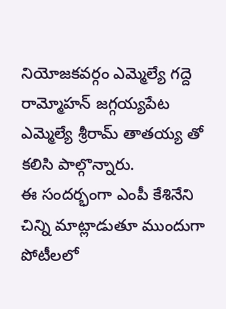నియోజకవర్గం ఎమ్మెల్యే గద్దె రామ్మోహన్ జగ్గయ్యపేట ఎమ్మెల్యే శ్రీరామ్ తాతయ్య తో కలిసి పాల్గొన్నారు.
ఈ సందర్భంగా ఎంపీ కేశినేని చిన్ని మాట్లాడుతూ ముందుగా పోటీలలో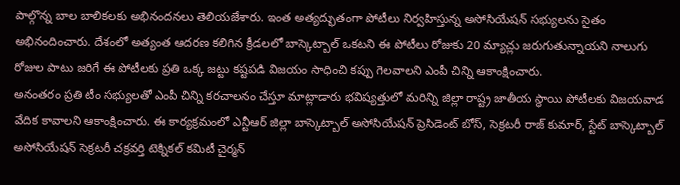పాల్గొన్న బాల బాలికలకు అభినందనలు తెలియజేశారు. ఇంత అత్యద్భుతంగా పోటీలు నిర్వహిస్తున్న అసోసియేషన్ సభ్యులను సైతం అభినందించారు. దేశంలో అత్యంత ఆదరణ కలిగిన క్రీడలలో బాస్కెట్బాల్ ఒకటని ఈ పోటీలు రోజుకు 20 మ్యాచ్లు జరుగుతున్నాయని నాలుగు రోజుల పాటు జరిగే ఈ పోటీలకు ప్రతి ఒక్క జట్టు కష్టపడి విజయం సాధించి కప్పు గెలవాలని ఎంపీ చిన్ని ఆకాంక్షించారు.
అనంతరం ప్రతి టీం సభ్యులతో ఎంపీ చిన్ని కరచాలనం చేస్తూ మాట్లాడారు భవిష్యత్తులో మరిన్ని జిల్లా రాష్ట్ర జాతీయ స్థాయి పోటీలకు విజయవాడ వేదిక కావాలని ఆకాంక్షించారు. ఈ కార్యక్రమంలో ఎన్టీఆర్ జిల్లా బాస్కెట్బాల్ అసోసియేషన్ ప్రెసిడెంట్ బోస్, సెక్రటరీ రాజ్ కుమార్, స్టేట్ బాస్కెట్బాల్ అసోసియేషన్ సెక్రటరీ చక్రవర్తి టెక్నికల్ కమిటీ చైర్మన్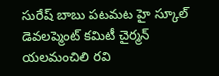సురేష్ బాబు పటమట హై స్కూల్ డెవలప్మెంట్ కమిటీ చైర్మన్ యలమంచిలి రవి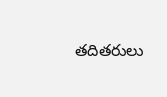తదితరులు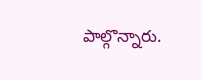పాల్గొన్నారు.